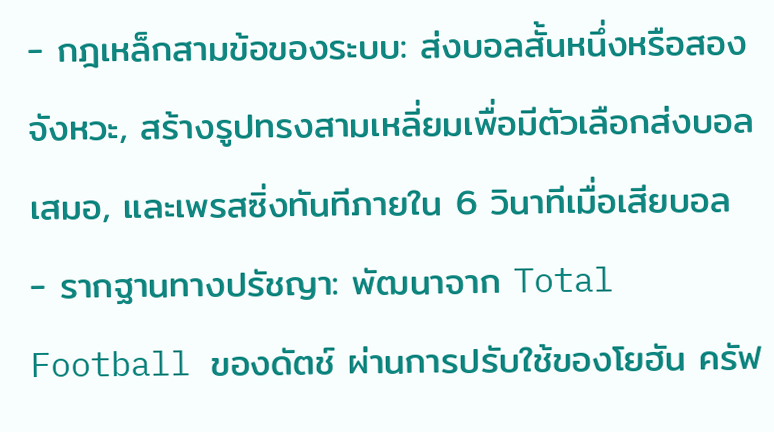- กฎเหล็กสามข้อของระบบ: ส่งบอลสั้นหนึ่งหรือสองจังหวะ, สร้างรูปทรงสามเหลี่ยมเพื่อมีตัวเลือกส่งบอลเสมอ, และเพรสซิ่งทันทีภายใน 6 วินาทีเมื่อเสียบอล
- รากฐานทางปรัชญา: พัฒนาจาก Total Football ของดัตช์ ผ่านการปรับใช้ของโยฮัน ครัฟ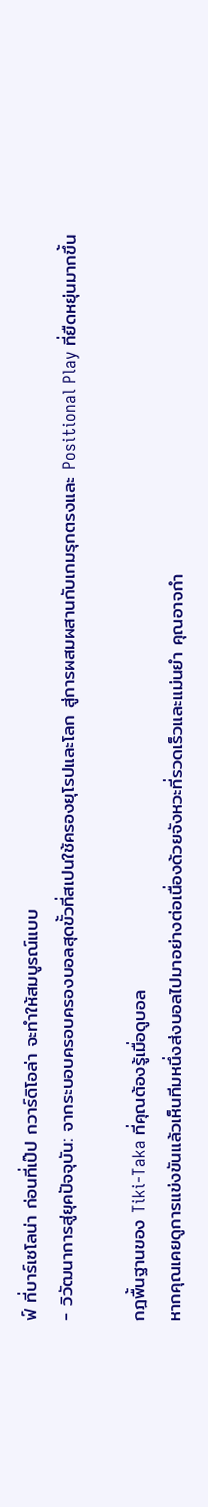ฟ์ ที่บาร์เซโลน่า ก่อนที่เป๊ป กวาร์ดิโอล่า จะทำให้สมบูรณ์แบบ
- วิวัฒนาการสู่ยุคปัจจุบัน: จากระบอบครอบครองบอลสุดขั้วที่สเปนใช้ครองยุโรปและโลก สู่การผสมผสานกับเกมรุกตรงและ Positional Play ที่ยืดหยุ่นมากขึ้น

กฎพื้นฐานของ Tiki-Taka ที่คุณต้องรู้เมื่อดูบอล
หากคุณเคยดูการแข่งขันแล้วเห็นทีมหนึ่งส่งบอลไปมาอย่างต่อเนื่องด้วยจังหวะที่รวดเร็วและแม่นยำ คุณอาจกำ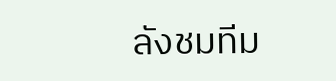ลังชมทีม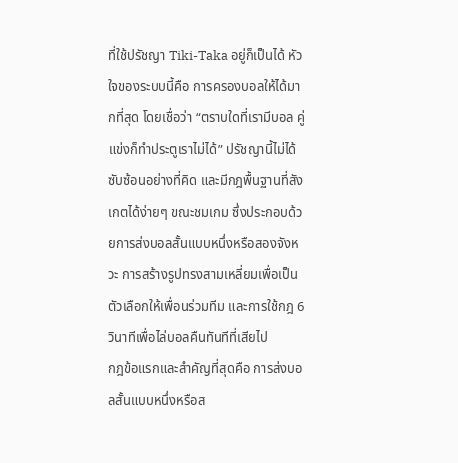ที่ใช้ปรัชญา Tiki-Taka อยู่ก็เป็นได้ หัวใจของระบบนี้คือ การครองบอลให้ได้มากที่สุด โดยเชื่อว่า “ตราบใดที่เรามีบอล คู่แข่งก็ทำประตูเราไม่ได้” ปรัชญานี้ไม่ได้ซับซ้อนอย่างที่คิด และมีกฎพื้นฐานที่สังเกตได้ง่ายๆ ขณะชมเกม ซึ่งประกอบด้วยการส่งบอลสั้นแบบหนึ่งหรือสองจังหวะ การสร้างรูปทรงสามเหลี่ยมเพื่อเป็นตัวเลือกให้เพื่อนร่วมทีม และการใช้กฎ 6 วินาทีเพื่อไล่บอลคืนทันทีที่เสียไป
กฎข้อแรกและสำคัญที่สุดคือ การส่งบอลสั้นแบบหนึ่งหรือส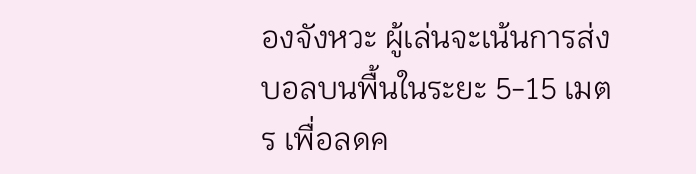องจังหวะ ผู้เล่นจะเน้นการส่งบอลบนพื้นในระยะ 5-15 เมตร เพื่อลดค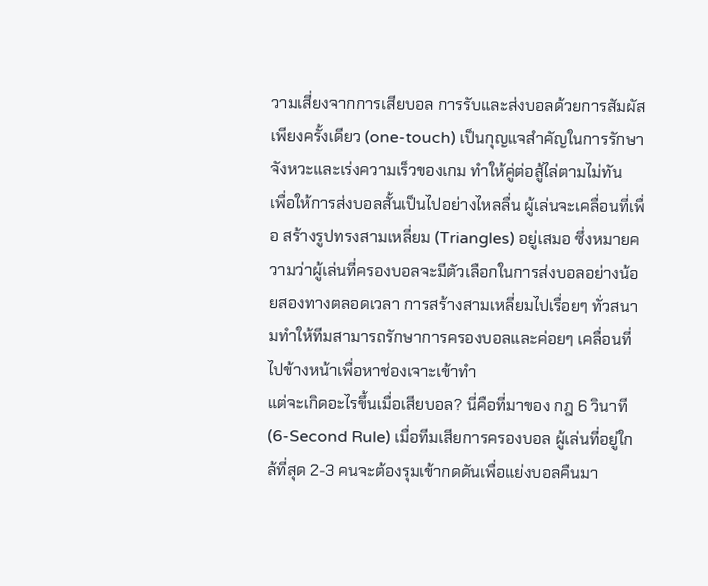วามเสี่ยงจากการเสียบอล การรับและส่งบอลด้วยการสัมผัสเพียงครั้งเดียว (one-touch) เป็นกุญแจสำคัญในการรักษาจังหวะและเร่งความเร็วของเกม ทำให้คู่ต่อสู้ไล่ตามไม่ทัน
เพื่อให้การส่งบอลสั้นเป็นไปอย่างไหลลื่น ผู้เล่นจะเคลื่อนที่เพื่อ สร้างรูปทรงสามเหลี่ยม (Triangles) อยู่เสมอ ซึ่งหมายความว่าผู้เล่นที่ครองบอลจะมีตัวเลือกในการส่งบอลอย่างน้อยสองทางตลอดเวลา การสร้างสามเหลี่ยมไปเรื่อยๆ ทั่วสนามทำให้ทีมสามารถรักษาการครองบอลและค่อยๆ เคลื่อนที่ไปข้างหน้าเพื่อหาช่องเจาะเข้าทำ
แต่จะเกิดอะไรขึ้นเมื่อเสียบอล? นี่คือที่มาของ กฎ 6 วินาที (6-Second Rule) เมื่อทีมเสียการครองบอล ผู้เล่นที่อยู่ใกล้ที่สุด 2-3 คนจะต้องรุมเข้ากดดันเพื่อแย่งบอลคืนมา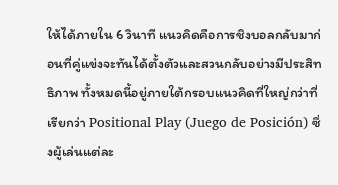ให้ได้ภายใน 6 วินาที แนวคิดคือการชิงบอลกลับมาก่อนที่คู่แข่งจะทันได้ตั้งตัวและสวนกลับอย่างมีประสิทธิภาพ ทั้งหมดนี้อยู่ภายใต้กรอบแนวคิดที่ใหญ่กว่าที่เรียกว่า Positional Play (Juego de Posición) ซึ่งผู้เล่นแต่ละ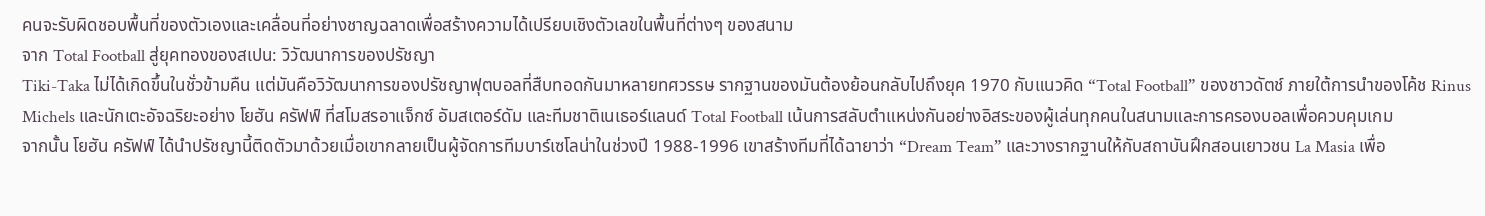คนจะรับผิดชอบพื้นที่ของตัวเองและเคลื่อนที่อย่างชาญฉลาดเพื่อสร้างความได้เปรียบเชิงตัวเลขในพื้นที่ต่างๆ ของสนาม
จาก Total Football สู่ยุคทองของสเปน: วิวัฒนาการของปรัชญา
Tiki-Taka ไม่ได้เกิดขึ้นในชั่วข้ามคืน แต่มันคือวิวัฒนาการของปรัชญาฟุตบอลที่สืบทอดกันมาหลายทศวรรษ รากฐานของมันต้องย้อนกลับไปถึงยุค 1970 กับแนวคิด “Total Football” ของชาวดัตช์ ภายใต้การนำของโค้ช Rinus Michels และนักเตะอัจฉริยะอย่าง โยฮัน ครัฟฟ์ ที่สโมสรอาแจ็กซ์ อัมสเตอร์ดัม และทีมชาติเนเธอร์แลนด์ Total Football เน้นการสลับตำแหน่งกันอย่างอิสระของผู้เล่นทุกคนในสนามและการครองบอลเพื่อควบคุมเกม
จากนั้น โยฮัน ครัฟฟ์ ได้นำปรัชญานี้ติดตัวมาด้วยเมื่อเขากลายเป็นผู้จัดการทีมบาร์เซโลน่าในช่วงปี 1988-1996 เขาสร้างทีมที่ได้ฉายาว่า “Dream Team” และวางรากฐานให้กับสถาบันฝึกสอนเยาวชน La Masia เพื่อ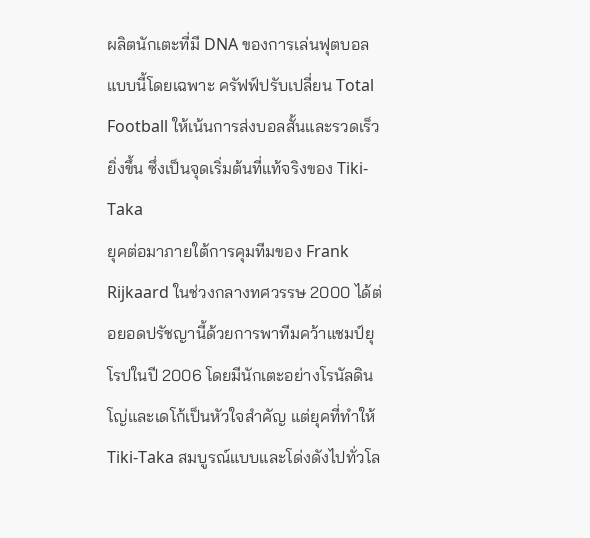ผลิตนักเตะที่มี DNA ของการเล่นฟุตบอลแบบนี้โดยเฉพาะ ครัฟฟ์ปรับเปลี่ยน Total Football ให้เน้นการส่งบอลสั้นและรวดเร็วยิ่งขึ้น ซึ่งเป็นจุดเริ่มต้นที่แท้จริงของ Tiki-Taka
ยุคต่อมาภายใต้การคุมทีมของ Frank Rijkaard ในช่วงกลางทศวรรษ 2000 ได้ต่อยอดปรัชญานี้ด้วยการพาทีมคว้าแชมป์ยุโรปในปี 2006 โดยมีนักเตะอย่างโรนัลดินโญ่และเดโก้เป็นหัวใจสำคัญ แต่ยุคที่ทำให้ Tiki-Taka สมบูรณ์แบบและโด่งดังไปทั่วโล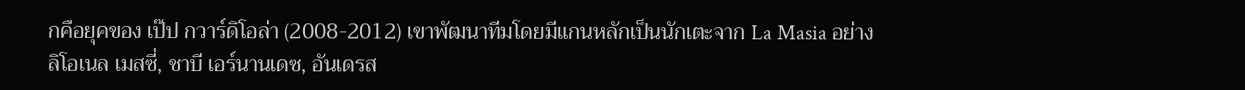กคือยุคของ เป๊ป กวาร์ดิโอล่า (2008-2012) เขาพัฒนาทีมโดยมีแกนหลักเป็นนักเตะจาก La Masia อย่าง ลิโอเนล เมสซี่, ชาบี เอร์นานเดซ, อันเดรส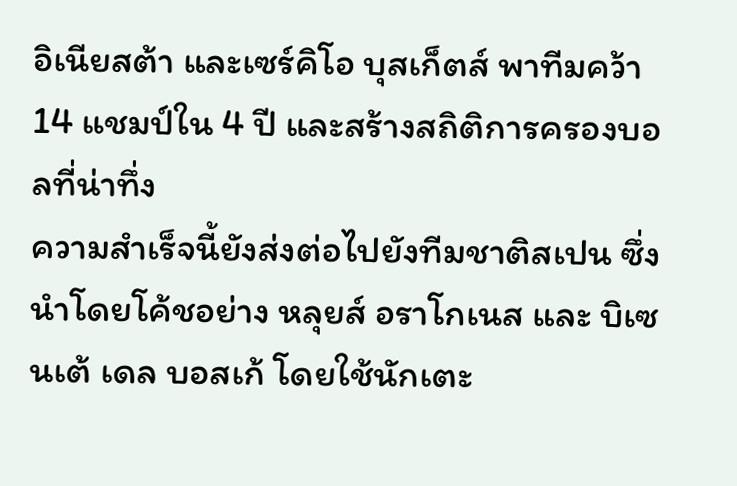อิเนียสต้า และเซร์คิโอ บุสเก็ตส์ พาทีมคว้า 14 แชมป์ใน 4 ปี และสร้างสถิติการครองบอลที่น่าทึ่ง
ความสำเร็จนี้ยังส่งต่อไปยังทีมชาติสเปน ซึ่งนำโดยโค้ชอย่าง หลุยส์ อราโกเนส และ บิเซนเต้ เดล บอสเก้ โดยใช้นักเตะ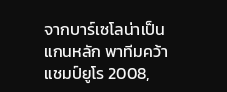จากบาร์เซโลน่าเป็นแกนหลัก พาทีมคว้าแชมป์ยูโร 2008,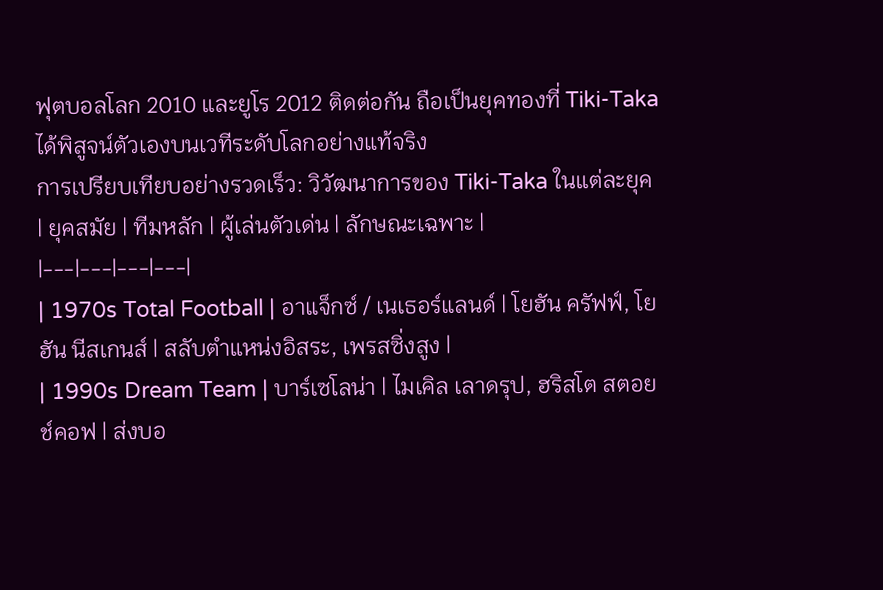ฟุตบอลโลก 2010 และยูโร 2012 ติดต่อกัน ถือเป็นยุคทองที่ Tiki-Taka ได้พิสูจน์ตัวเองบนเวทีระดับโลกอย่างแท้จริง
การเปรียบเทียบอย่างรวดเร็ว: วิวัฒนาการของ Tiki-Taka ในแต่ละยุค
| ยุคสมัย | ทีมหลัก | ผู้เล่นตัวเด่น | ลักษณะเฉพาะ |
|---|---|---|---|
| 1970s Total Football | อาแจ็กซ์ / เนเธอร์แลนด์ | โยฮัน ครัฟฟ์, โยฮัน นีสเกนส์ | สลับตำแหน่งอิสระ, เพรสซิ่งสูง |
| 1990s Dream Team | บาร์เซโลน่า | ไมเคิล เลาดรุป, ฮริสโต สตอยช์คอฟ | ส่งบอ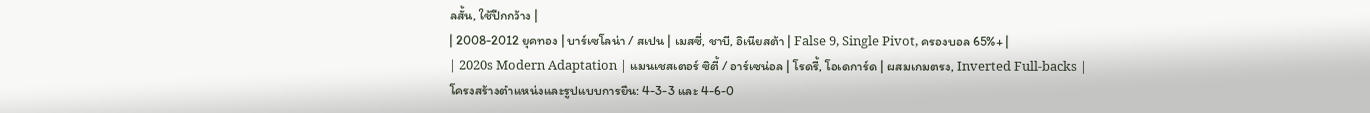ลสั้น, ใช้ปีกกว้าง |
| 2008-2012 ยุคทอง | บาร์เซโลน่า / สเปน | เมสซี่, ชาบี, อิเนียสต้า | False 9, Single Pivot, ครองบอล 65%+ |
| 2020s Modern Adaptation | แมนเชสเตอร์ ซิตี้ / อาร์เซน่อล | โรดรี้, โอเดการ์ด | ผสมเกมตรง, Inverted Full-backs |
โครงสร้างตำแหน่งและรูปแบบการยืน: 4-3-3 และ 4-6-0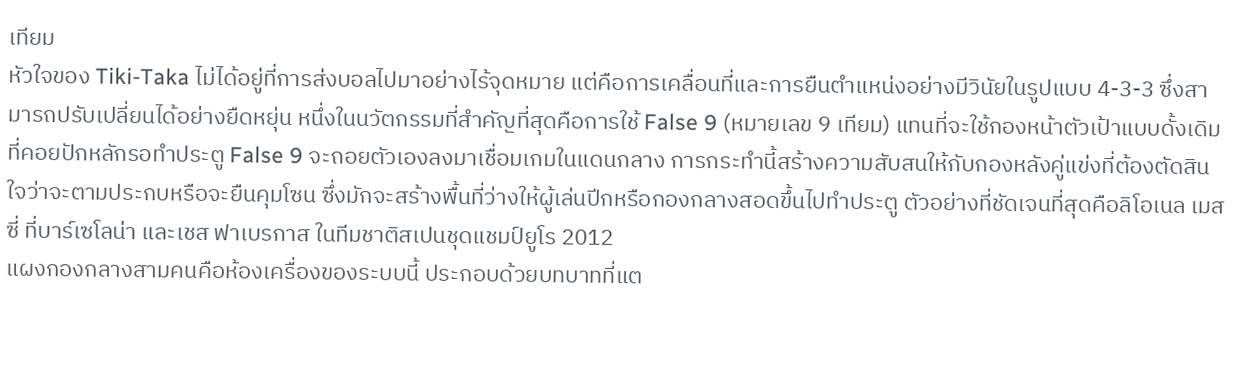เทียม
หัวใจของ Tiki-Taka ไม่ได้อยู่ที่การส่งบอลไปมาอย่างไร้จุดหมาย แต่คือการเคลื่อนที่และการยืนตำแหน่งอย่างมีวินัยในรูปแบบ 4-3-3 ซึ่งสามารถปรับเปลี่ยนได้อย่างยืดหยุ่น หนึ่งในนวัตกรรมที่สำคัญที่สุดคือการใช้ False 9 (หมายเลข 9 เทียม) แทนที่จะใช้กองหน้าตัวเป้าแบบดั้งเดิมที่คอยปักหลักรอทำประตู False 9 จะถอยตัวเองลงมาเชื่อมเกมในแดนกลาง การกระทำนี้สร้างความสับสนให้กับกองหลังคู่แข่งที่ต้องตัดสินใจว่าจะตามประกบหรือจะยืนคุมโซน ซึ่งมักจะสร้างพื้นที่ว่างให้ผู้เล่นปีกหรือกองกลางสอดขึ้นไปทำประตู ตัวอย่างที่ชัดเจนที่สุดคือลิโอเนล เมสซี่ ที่บาร์เซโลน่า และเชส ฟาเบรกาส ในทีมชาติสเปนชุดแชมป์ยูโร 2012
แผงกองกลางสามคนคือห้องเครื่องของระบบนี้ ประกอบด้วยบทบาทที่แต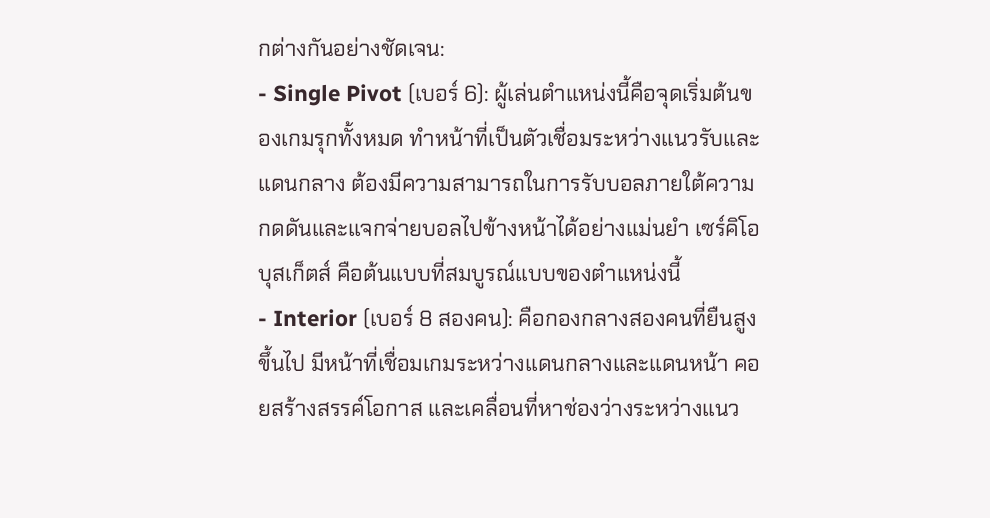กต่างกันอย่างชัดเจน:
- Single Pivot (เบอร์ 6): ผู้เล่นตำแหน่งนี้คือจุดเริ่มต้นของเกมรุกทั้งหมด ทำหน้าที่เป็นตัวเชื่อมระหว่างแนวรับและแดนกลาง ต้องมีความสามารถในการรับบอลภายใต้ความกดดันและแจกจ่ายบอลไปข้างหน้าได้อย่างแม่นยำ เซร์คิโอ บุสเก็ตส์ คือต้นแบบที่สมบูรณ์แบบของตำแหน่งนี้
- Interior (เบอร์ 8 สองคน): คือกองกลางสองคนที่ยืนสูงขึ้นไป มีหน้าที่เชื่อมเกมระหว่างแดนกลางและแดนหน้า คอยสร้างสรรค์โอกาส และเคลื่อนที่หาช่องว่างระหว่างแนว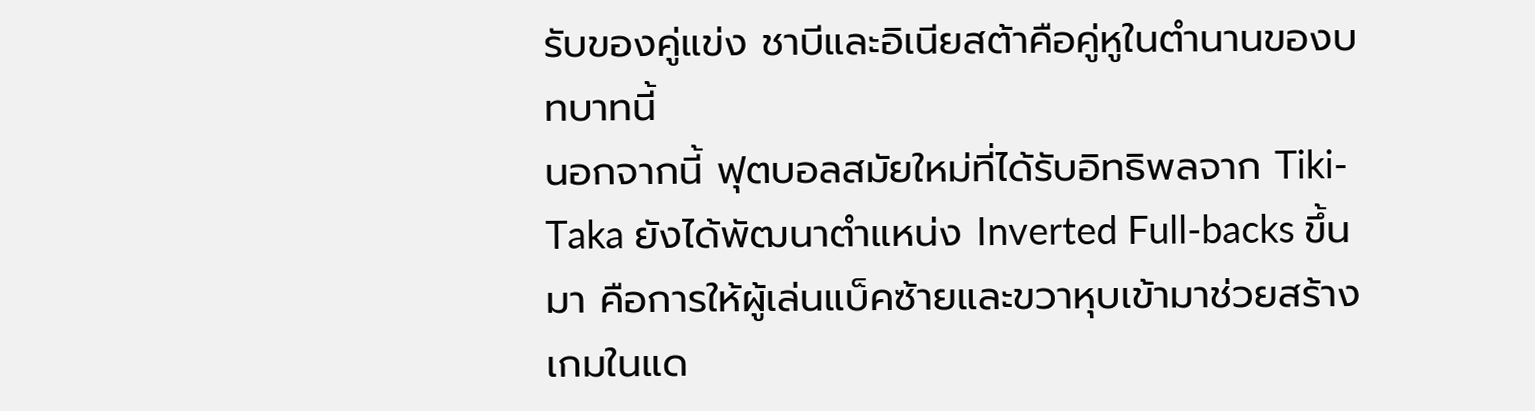รับของคู่แข่ง ชาบีและอิเนียสต้าคือคู่หูในตำนานของบทบาทนี้
นอกจากนี้ ฟุตบอลสมัยใหม่ที่ได้รับอิทธิพลจาก Tiki-Taka ยังได้พัฒนาตำแหน่ง Inverted Full-backs ขึ้นมา คือการให้ผู้เล่นแบ็คซ้ายและขวาหุบเข้ามาช่วยสร้างเกมในแด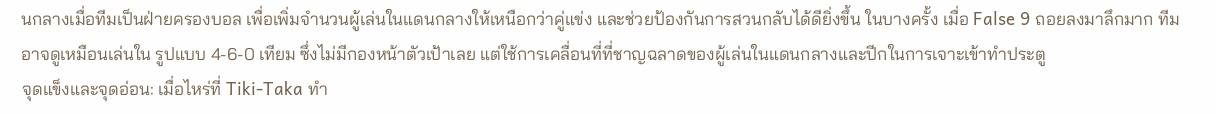นกลางเมื่อทีมเป็นฝ่ายครองบอล เพื่อเพิ่มจำนวนผู้เล่นในแดนกลางให้เหนือกว่าคู่แข่ง และช่วยป้องกันการสวนกลับได้ดียิ่งขึ้น ในบางครั้ง เมื่อ False 9 ถอยลงมาลึกมาก ทีมอาจดูเหมือนเล่นใน รูปแบบ 4-6-0 เทียม ซึ่งไม่มีกองหน้าตัวเป้าเลย แต่ใช้การเคลื่อนที่ที่ชาญฉลาดของผู้เล่นในแดนกลางและปีกในการเจาะเข้าทำประตู
จุดแข็งและจุดอ่อน: เมื่อไหร่ที่ Tiki-Taka ทำ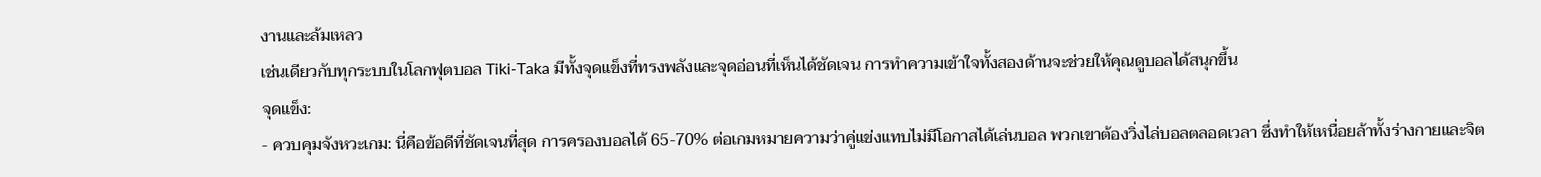งานและล้มเหลว
เช่นเดียวกับทุกระบบในโลกฟุตบอล Tiki-Taka มีทั้งจุดแข็งที่ทรงพลังและจุดอ่อนที่เห็นได้ชัดเจน การทำความเข้าใจทั้งสองด้านจะช่วยให้คุณดูบอลได้สนุกขึ้น
จุดแข็ง:
- ควบคุมจังหวะเกม: นี่คือข้อดีที่ชัดเจนที่สุด การครองบอลได้ 65-70% ต่อเกมหมายความว่าคู่แข่งแทบไม่มีโอกาสได้เล่นบอล พวกเขาต้องวิ่งไล่บอลตลอดเวลา ซึ่งทำให้เหนื่อยล้าทั้งร่างกายและจิต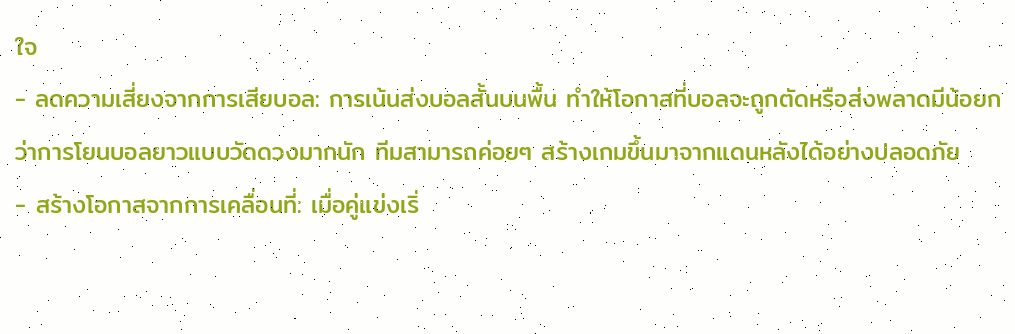ใจ
- ลดความเสี่ยงจากการเสียบอล: การเน้นส่งบอลสั้นบนพื้น ทำให้โอกาสที่บอลจะถูกตัดหรือส่งพลาดมีน้อยกว่าการโยนบอลยาวแบบวัดดวงมากนัก ทีมสามารถค่อยๆ สร้างเกมขึ้นมาจากแดนหลังได้อย่างปลอดภัย
- สร้างโอกาสจากการเคลื่อนที่: เมื่อคู่แข่งเริ่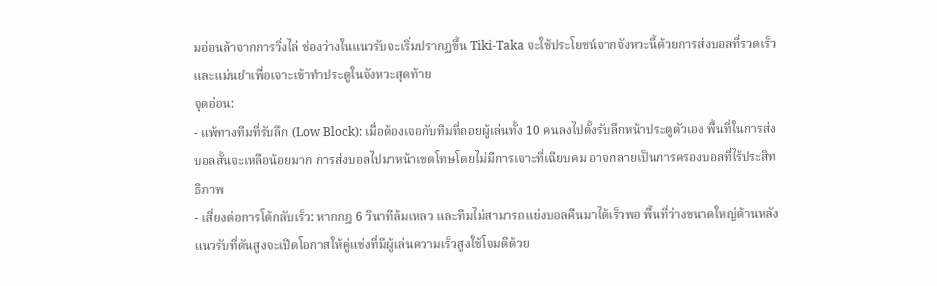มอ่อนล้าจากการวิ่งไล่ ช่องว่างในแนวรับจะเริ่มปรากฏขึ้น Tiki-Taka จะใช้ประโยชน์จากจังหวะนี้ด้วยการส่งบอลที่รวดเร็วและแม่นยำเพื่อเจาะเข้าทำประตูในจังหวะสุดท้าย
จุดอ่อน:
- แพ้ทางทีมที่รับลึก (Low Block): เมื่อต้องเจอกับทีมที่ถอยผู้เล่นทั้ง 10 คนลงไปตั้งรับลึกหน้าประตูตัวเอง พื้นที่ในการส่งบอลสั้นจะเหลือน้อยมาก การส่งบอลไปมาหน้าเขตโทษโดยไม่มีการเจาะที่เฉียบคม อาจกลายเป็นการครองบอลที่ไร้ประสิทธิภาพ
- เสี่ยงต่อการโต้กลับเร็ว: หากกฎ 6 วินาทีล้มเหลว และทีมไม่สามารถแย่งบอลคืนมาได้เร็วพอ พื้นที่ว่างขนาดใหญ่ด้านหลังแนวรับที่ดันสูงจะเปิดโอกาสให้คู่แข่งที่มีผู้เล่นความเร็วสูงใช้โจมตีด้วย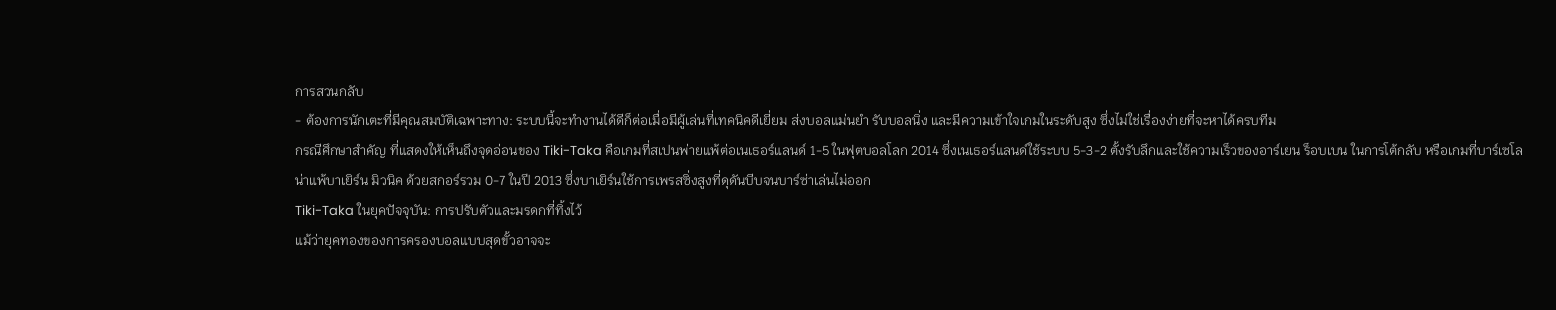การสวนกลับ
- ต้องการนักเตะที่มีคุณสมบัติเฉพาะทาง: ระบบนี้จะทำงานได้ดีก็ต่อเมื่อมีผู้เล่นที่เทคนิคดีเยี่ยม ส่งบอลแม่นยำ รับบอลนิ่ง และมีความเข้าใจเกมในระดับสูง ซึ่งไม่ใช่เรื่องง่ายที่จะหาได้ครบทีม
กรณีศึกษาสำคัญ ที่แสดงให้เห็นถึงจุดอ่อนของ Tiki-Taka คือเกมที่สเปนพ่ายแพ้ต่อเนเธอร์แลนด์ 1-5 ในฟุตบอลโลก 2014 ซึ่งเนเธอร์แลนด์ใช้ระบบ 5-3-2 ตั้งรับลึกและใช้ความเร็วของอาร์เยน ร็อบเบน ในการโต้กลับ หรือเกมที่บาร์เซโลน่าแพ้บาเยิร์น มิวนิค ด้วยสกอร์รวม 0-7 ในปี 2013 ซึ่งบาเยิร์นใช้การเพรสซิ่งสูงที่ดุดันบีบจนบาร์ซ่าเล่นไม่ออก
Tiki-Taka ในยุคปัจจุบัน: การปรับตัวและมรดกที่ทิ้งไว้
แม้ว่ายุคทองของการครองบอลแบบสุดขั้วอาจจะ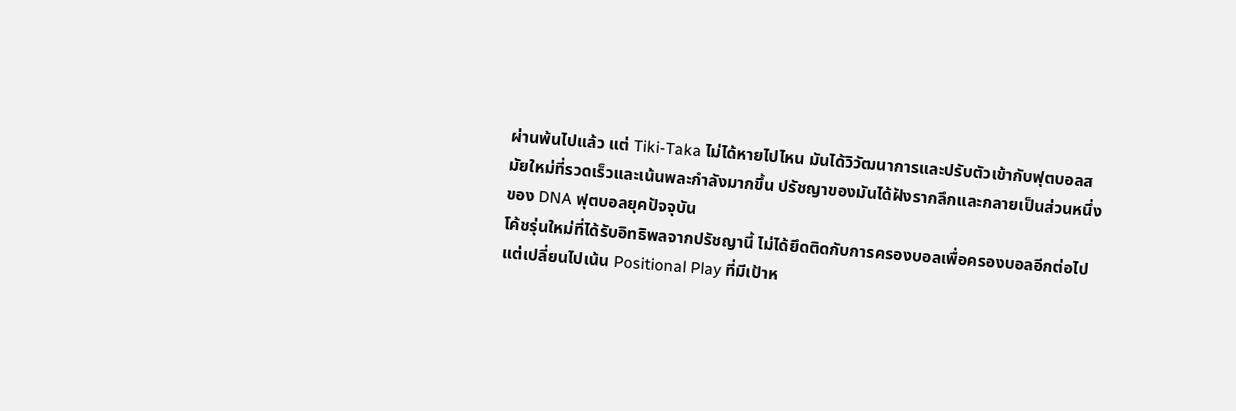ผ่านพ้นไปแล้ว แต่ Tiki-Taka ไม่ได้หายไปไหน มันได้วิวัฒนาการและปรับตัวเข้ากับฟุตบอลสมัยใหม่ที่รวดเร็วและเน้นพละกำลังมากขึ้น ปรัชญาของมันได้ฝังรากลึกและกลายเป็นส่วนหนึ่งของ DNA ฟุตบอลยุคปัจจุบัน
โค้ชรุ่นใหม่ที่ได้รับอิทธิพลจากปรัชญานี้ ไม่ได้ยึดติดกับการครองบอลเพื่อครองบอลอีกต่อไป แต่เปลี่ยนไปเน้น Positional Play ที่มีเป้าห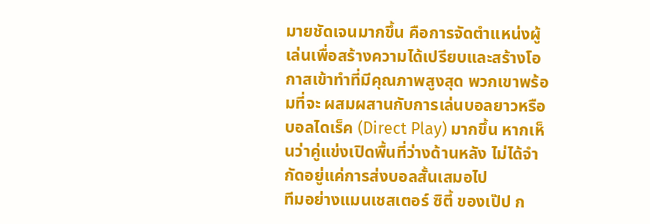มายชัดเจนมากขึ้น คือการจัดตำแหน่งผู้เล่นเพื่อสร้างความได้เปรียบและสร้างโอกาสเข้าทำที่มีคุณภาพสูงสุด พวกเขาพร้อมที่จะ ผสมผสานกับการเล่นบอลยาวหรือบอลไดเร็ค (Direct Play) มากขึ้น หากเห็นว่าคู่แข่งเปิดพื้นที่ว่างด้านหลัง ไม่ได้จำกัดอยู่แค่การส่งบอลสั้นเสมอไป
ทีมอย่างแมนเชสเตอร์ ซิตี้ ของเป๊ป ก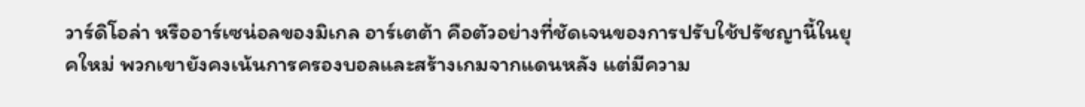วาร์ดิโอล่า หรืออาร์เซน่อลของมิเกล อาร์เตต้า คือตัวอย่างที่ชัดเจนของการปรับใช้ปรัชญานี้ในยุคใหม่ พวกเขายังคงเน้นการครองบอลและสร้างเกมจากแดนหลัง แต่มีความ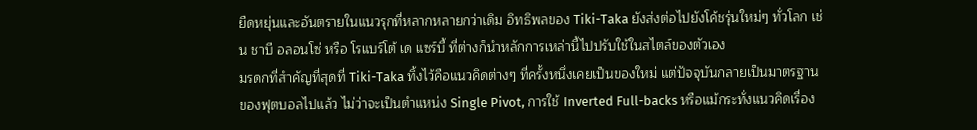ยืดหยุ่นและอันตรายในแนวรุกที่หลากหลายกว่าเดิม อิทธิพลของ Tiki-Taka ยังส่งต่อไปยังโค้ชรุ่นใหม่ๆ ทั่วโลก เช่น ชาบี อลอนโซ่ หรือ โรแบร์โต้ เด แซร์บี้ ที่ต่างก็นำหลักการเหล่านี้ไปปรับใช้ในสไตล์ของตัวเอง
มรดกที่สำคัญที่สุดที่ Tiki-Taka ทิ้งไว้คือแนวคิดต่างๆ ที่ครั้งหนึ่งเคยเป็นของใหม่ แต่ปัจจุบันกลายเป็นมาตรฐานของฟุตบอลไปแล้ว ไม่ว่าจะเป็นตำแหน่ง Single Pivot, การใช้ Inverted Full-backs หรือแม้กระทั่งแนวคิดเรื่อง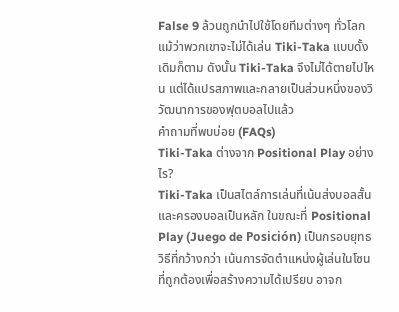False 9 ล้วนถูกนำไปใช้โดยทีมต่างๆ ทั่วโลก แม้ว่าพวกเขาจะไม่ได้เล่น Tiki-Taka แบบดั้งเดิมก็ตาม ดังนั้น Tiki-Taka จึงไม่ได้ตายไปไหน แต่ได้แปรสภาพและกลายเป็นส่วนหนึ่งของวิวัฒนาการของฟุตบอลไปแล้ว
คำถามที่พบบ่อย (FAQs)
Tiki-Taka ต่างจาก Positional Play อย่างไร?
Tiki-Taka เป็นสไตล์การเล่นที่เน้นส่งบอลสั้นและครองบอลเป็นหลัก ในขณะที่ Positional Play (Juego de Posición) เป็นกรอบยุทธวิธีที่กว้างกว่า เน้นการจัดตำแหน่งผู้เล่นในโซนที่ถูกต้องเพื่อสร้างความได้เปรียบ อาจก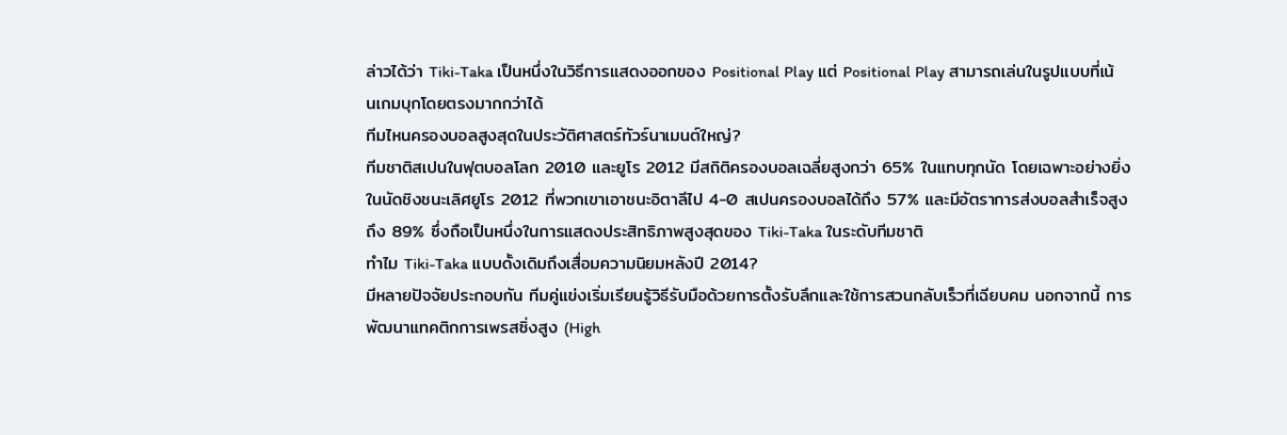ล่าวได้ว่า Tiki-Taka เป็นหนึ่งในวิธีการแสดงออกของ Positional Play แต่ Positional Play สามารถเล่นในรูปแบบที่เน้นเกมบุกโดยตรงมากกว่าได้
ทีมไหนครองบอลสูงสุดในประวัติศาสตร์ทัวร์นาเมนต์ใหญ่?
ทีมชาติสเปนในฟุตบอลโลก 2010 และยูโร 2012 มีสถิติครองบอลเฉลี่ยสูงกว่า 65% ในแทบทุกนัด โดยเฉพาะอย่างยิ่งในนัดชิงชนะเลิศยูโร 2012 ที่พวกเขาเอาชนะอิตาลีไป 4-0 สเปนครองบอลได้ถึง 57% และมีอัตราการส่งบอลสำเร็จสูงถึง 89% ซึ่งถือเป็นหนึ่งในการแสดงประสิทธิภาพสูงสุดของ Tiki-Taka ในระดับทีมชาติ
ทำไม Tiki-Taka แบบดั้งเดิมถึงเสื่อมความนิยมหลังปี 2014?
มีหลายปัจจัยประกอบกัน ทีมคู่แข่งเริ่มเรียนรู้วิธีรับมือด้วยการตั้งรับลึกและใช้การสวนกลับเร็วที่เฉียบคม นอกจากนี้ การพัฒนาแทคติกการเพรสซิ่งสูง (High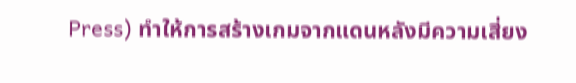Press) ทำให้การสร้างเกมจากแดนหลังมีความเสี่ยง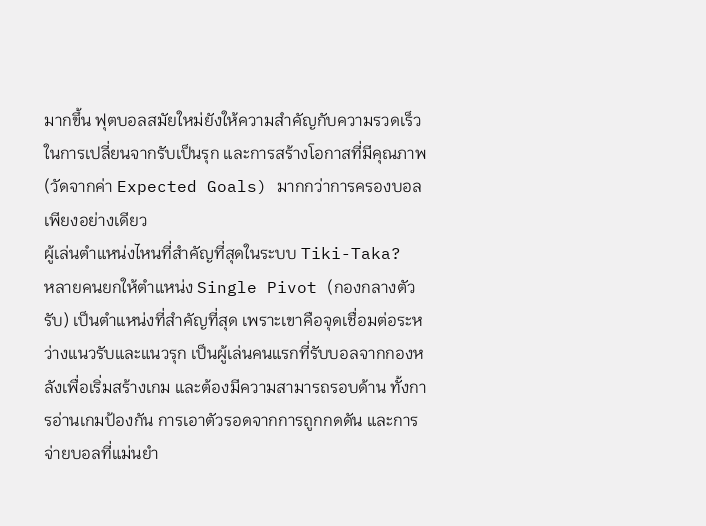มากขึ้น ฟุตบอลสมัยใหม่ยังให้ความสำคัญกับความรวดเร็วในการเปลี่ยนจากรับเป็นรุก และการสร้างโอกาสที่มีคุณภาพ (วัดจากค่า Expected Goals) มากกว่าการครองบอลเพียงอย่างเดียว
ผู้เล่นตำแหน่งไหนที่สำคัญที่สุดในระบบ Tiki-Taka?
หลายคนยกให้ตำแหน่ง Single Pivot (กองกลางตัวรับ) เป็นตำแหน่งที่สำคัญที่สุด เพราะเขาคือจุดเชื่อมต่อระหว่างแนวรับและแนวรุก เป็นผู้เล่นคนแรกที่รับบอลจากกองหลังเพื่อเริ่มสร้างเกม และต้องมีความสามารถรอบด้าน ทั้งการอ่านเกมป้องกัน การเอาตัวรอดจากการถูกกดดัน และการจ่ายบอลที่แม่นยำ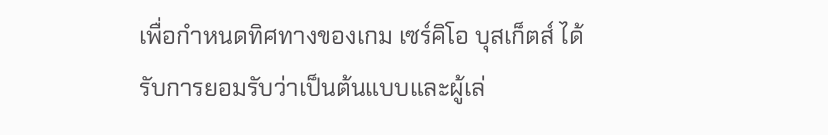เพื่อกำหนดทิศทางของเกม เซร์คิโอ บุสเก็ตส์ ได้รับการยอมรับว่าเป็นต้นแบบและผู้เล่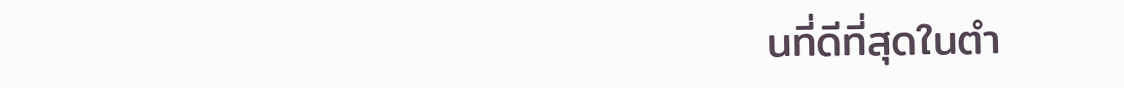นที่ดีที่สุดในตำ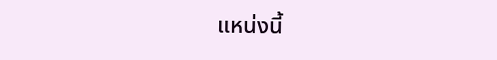แหน่งนี้